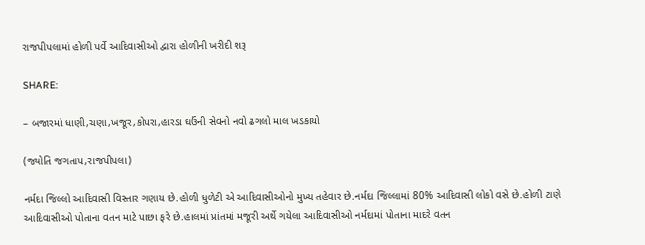રાજપીપલામાં હોળી પર્વે આદિવાસીઓ દ્વારા હોળીની ખરીદી શરૂ

SHARE:

– બજારમાં ધાણી,ચણા,ખજૂર,કોપરા,હારડા ઘઉંની સેવનો નવો ઢગલો માલ ખડકાયો

(જ્યોતિ જગતાપ,રાજપીપલા)

નર્મદા જિલ્લો આદિવાસી વિસ્તાર ગણાય છે.હોળી ધુળેટી એ આદિવાસીઓનો મુખ્ય તહેવાર છે.નર્મદા જિલ્લામાં 80% આદિવાસી લોકો વસે છે.હોળી ટાણે આદિવાસીઓ પોતાના વતન માટે પાછા ફરે છે.હાલમાં પ્રાંતમાં મજૂરી અર્થે ગયેલા આદિવાસીઓ નર્મદામાં પોતાના માદરે વતન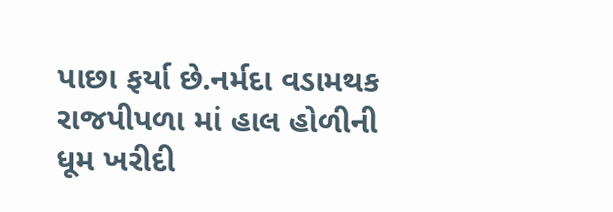પાછા ફર્યા છે.નર્મદા વડામથક રાજપીપળા માં હાલ હોળીની ધૂમ ખરીદી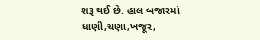શરૂ થઈ છે. હાલ બજારમાં ધાણી,ચણા,ખજૂર,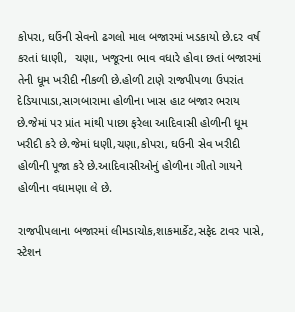કોપરા, ઘઉંની સેવનો ઢગલો માલ બજારમાં ખડકાયો છે.દર વર્ષ કરતાં ધાણી,  ચણા, ખજૂરના ભાવ વધારે હોવા છતાં બજારમાં તેની ધૂમ ખરીદી નીકળી છે.હોળી ટાણે રાજપીપળા ઉપરાંત દેડિયાપાડા,સાગબારામા હોળીના ખાસ હાટ બજાર ભરાય છે.જેમાં પર પ્રાંત માંથી પાછા ફરેલા આદિવાસી હોળીની ધૂમ ખરીદી કરે છે.જેમાં ધણી,ચણા,કોપરા, ઘઉની સેવ ખરીદી હોળીની પૂજા કરે છે.આદિવાસીઓનું હોળીના ગીતો ગાયને હોળીના વધામણા લે છે.

રાજપીપલાના બજારમાં લીમડાચોક,શાકમાર્કેટ,સફેદ ટાવર પાસે, સ્ટેશન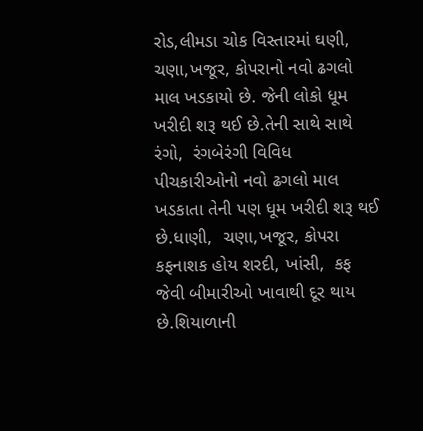રોડ,લીમડા ચોક વિસ્તારમાં ઘણી, ચણા,ખજૂર, કોપરાનો નવો ઢગલો માલ ખડકાયો છે. જેની લોકો ધૂમ ખરીદી શરૂ થઈ છે.તેની સાથે સાથે રંગો,  રંગબેરંગી વિવિધ પીચકારીઓનો નવો ઢગલો માલ ખડકાતા તેની પણ ધૂમ ખરીદી શરૂ થઈ છે.ધાણી,  ચણા,ખજૂર, કોપરા કફનાશક હોય શરદી, ખાંસી,  કફ જેવી બીમારીઓ ખાવાથી દૂર થાય છે.શિયાળાની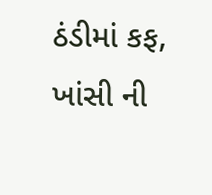ઠંડીમાં કફ, ખાંસી ની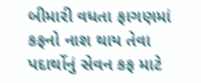બીમારી વધતા ફાગણમાં કફનો નાશ થાય તેવા પદાર્થોનું સેવન કફ માટે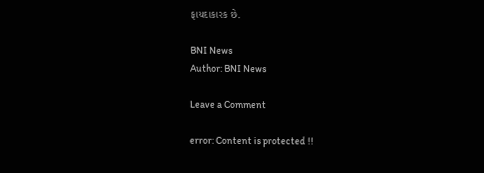ફાયદાકારક છે.

BNI News
Author: BNI News

Leave a Comment

error: Content is protected !!